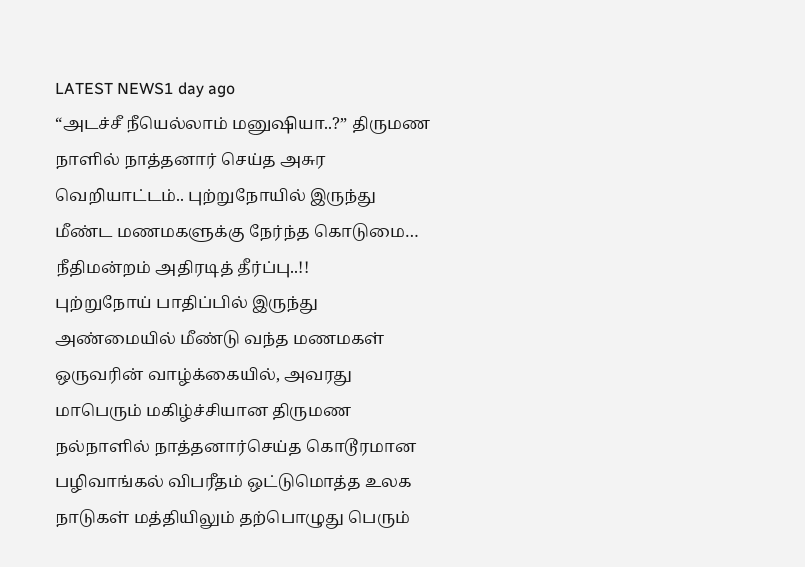LATEST NEWS1 day ago
“அடச்சீ நீயெல்லாம் மனுஷியா..?” திருமண நாளில் நாத்தனார் செய்த அசுர வெறியாட்டம்.. புற்றுநோயில் இருந்து மீண்ட மணமகளுக்கு நேர்ந்த கொடுமை… நீதிமன்றம் அதிரடித் தீர்ப்பு..!!
புற்றுநோய் பாதிப்பில் இருந்து அண்மையில் மீண்டு வந்த மணமகள் ஒருவரின் வாழ்க்கையில், அவரது மாபெரும் மகிழ்ச்சியான திருமண நல்நாளில் நாத்தனார்செய்த கொடூரமான பழிவாங்கல் விபரீதம் ஒட்டுமொத்த உலக நாடுகள் மத்தியிலும் தற்பொழுது பெரும்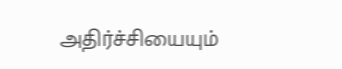அதிர்ச்சியையும்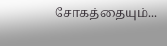சோகத்தையும்...